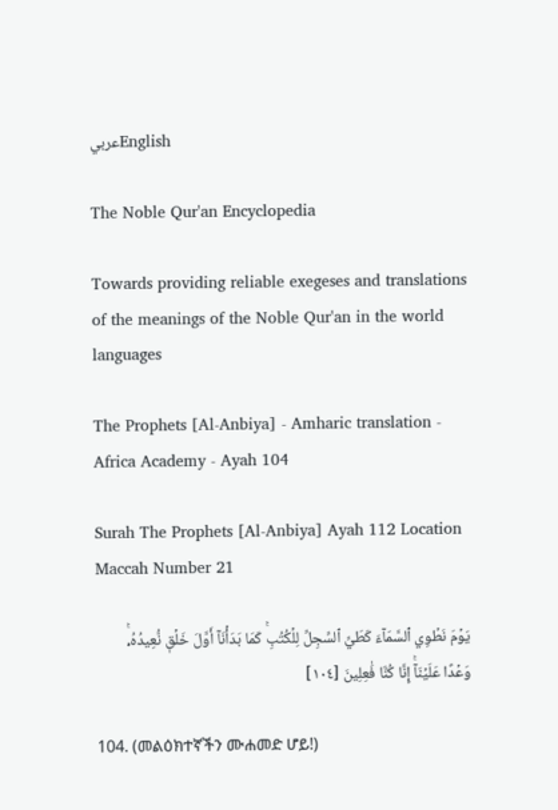عربيEnglish

The Noble Qur'an Encyclopedia

Towards providing reliable exegeses and translations of the meanings of the Noble Qur'an in the world languages

The Prophets [Al-Anbiya] - Amharic translation - Africa Academy - Ayah 104

Surah The Prophets [Al-Anbiya] Ayah 112 Location Maccah Number 21

يَوۡمَ نَطۡوِي ٱلسَّمَآءَ كَطَيِّ ٱلسِّجِلِّ لِلۡكُتُبِۚ كَمَا بَدَأۡنَآ أَوَّلَ خَلۡقٖ نُّعِيدُهُۥۚ وَعۡدًا عَلَيۡنَآۚ إِنَّا كُنَّا فَٰعِلِينَ [١٠٤]

104. (መልዕክተኛችን ሙሐመድ ሆይ!)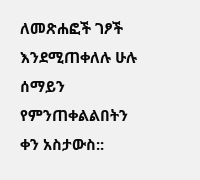ለመጽሐፎች ገፆች እንደሚጠቀለሉ ሁሉ ሰማይን የምንጠቀልልበትን ቀን አስታውስ::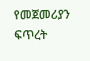የመጀመሪያን ፍጥረት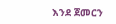እንደ ጀመርን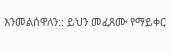እንመልሰዋለን:: ይህን መፈጸሙ የማይቀር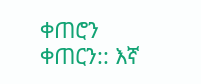ቀጠሮን ቀጠርን:: እኛ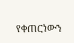የቀጠርነውን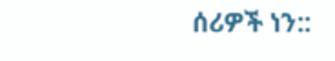ሰሪዎች ነን::